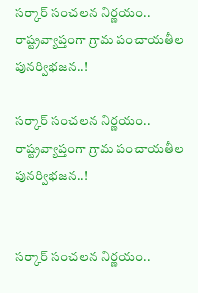సర్కార్ సంచలన నిర్ణయం.. రాష్ట్రవ్యాప్తంగా గ్రామ పంచాయతీల పునర్విభజన..!

సర్కార్ సంచలన నిర్ణయం.. రాష్ట్రవ్యాప్తంగా గ్రామ పంచాయతీల పునర్విభజన..!


సర్కార్ సంచలన నిర్ణయం..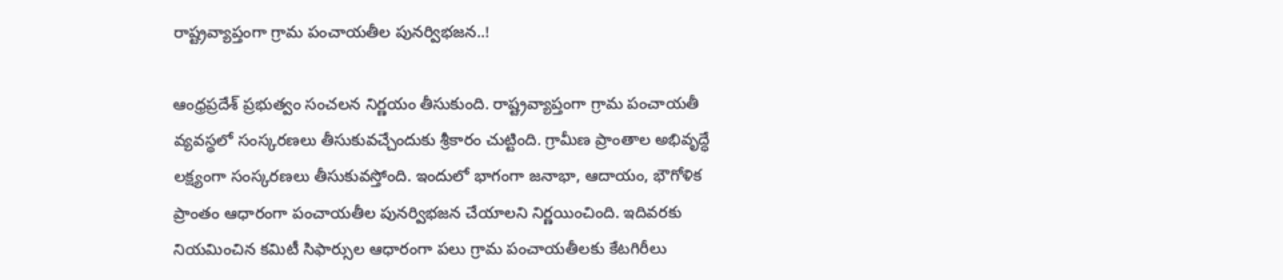రాష్ట్రవ్యాప్తంగా గ్రామ పంచాయతీల పునర్విభజన..!

ఆంధ్రప్రదేశ్ ప్రభుత్వం సంచలన నిర్ణయం తీసుకుంది. రాష్ట్రవ్యాప్తంగా గ్రామ పంచాయతీ వ్యవస్థలో సంస్కరణలు తీసుకువచ్చేందుకు శ్రీకారం చుట్టింది. గ్రామీణ ప్రాంతాల అభివృద్ధే లక్ష్యంగా సంస్కరణలు తీసుకువస్తోంది. ఇందులో భాగంగా జనాభా, ఆదాయం, భౌగోళిక ప్రాంతం ఆధారంగా పంచాయతీల పునర్విభజన చేయాలని నిర్ణయించింది. ఇదివరకు నియమించిన కమిటీ సిఫార్సుల ఆధారంగా పలు గ్రామ పంచాయతీలకు కేటగిరీలు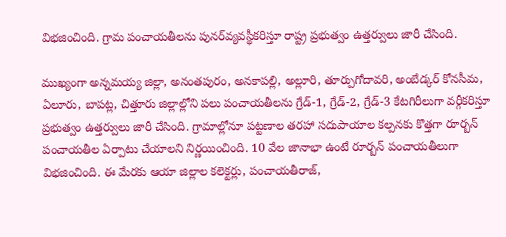విభజించింది. గ్రామ పంచాయతీలను పునర్‌వ్యవస్థీకరిస్తూ రాష్ట్ర ప్రభుత్వం ఉత్తర్వులు జారీ చేసింది.

ముఖ్యంగా అన్నమయ్య జిల్లా, అనంతపురం, అనకాపల్లి, అల్లూరి, తూర్పుగోదావరి, అంబేడ్కర్‌ కోనసీమ, ఏలూరు, బాపట్ల, చిత్తూరు జిల్లాల్లోని పలు పంచాయతీలను గ్రేడ్‌-1, గ్రేడ్‌-2, గ్రేడ్‌-3 కేటగిరీలుగా వర్గీకరిస్తూ ప్రభుత్వం ఉత్తర్వులు జారీ చేసింది. గ్రామాల్లోనూ పట్టణాల తరహా సదుపాయాల కల్పనకు కొత్తగా రూర్బన్‌ పంచాయతీల ఏర్పాటు చేయాలని నిర్ణయించింది. 10 వేల జానాభా ఉంటే రూర్బన్‌ పంచాయతీలుగా విభజించింది. ఈ మేరకు ఆయా జిల్లాల కలెక్టర్లు, పంచాయతీరాజ్‌,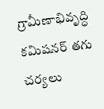గ్రామీణాభివృద్ధి కమిషనర్‌ తగు చర్యలు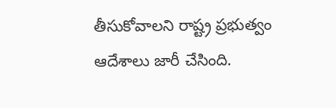తీసుకోవాలని రాష్ట్ర ప్రభుత్వం ఆదేశాలు జారీ చేసింది.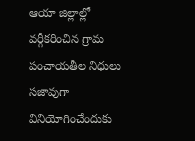ఆయా జిల్లాల్లో వర్గీకరించిన గ్రామ పంచాయతీల నిధులు సజావుగా వినియోగించేందుకు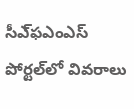సీఎ్‌ఫఎంఎస్‌ పోర్టల్‌లో వివరాలు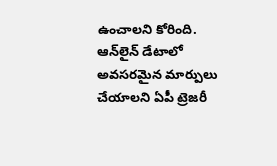ఉంచాలని కోరింది. ఆన్‌లైన్‌ డేటాలో అవసరమైన మార్పులు చేయాలని ఏపీ ట్రెజరీ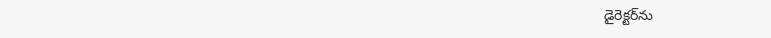డైరెక్టర్‌ను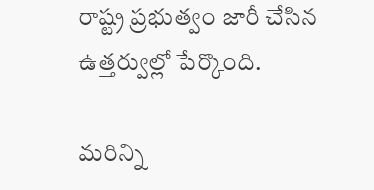రాష్ట్ర ప్రభుత్వం జారీ చేసిన ఉత్తర్వుల్లో పేర్కొంది.

మరిన్ని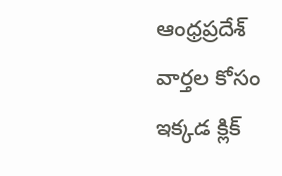ఆంధ్రప్రదేశ్ వార్తల కోసం ఇక్కడ క్లిక్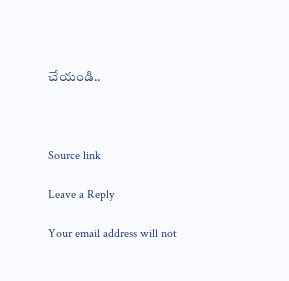చేయండి..



Source link

Leave a Reply

Your email address will not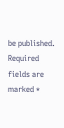be published. Required fields are marked *